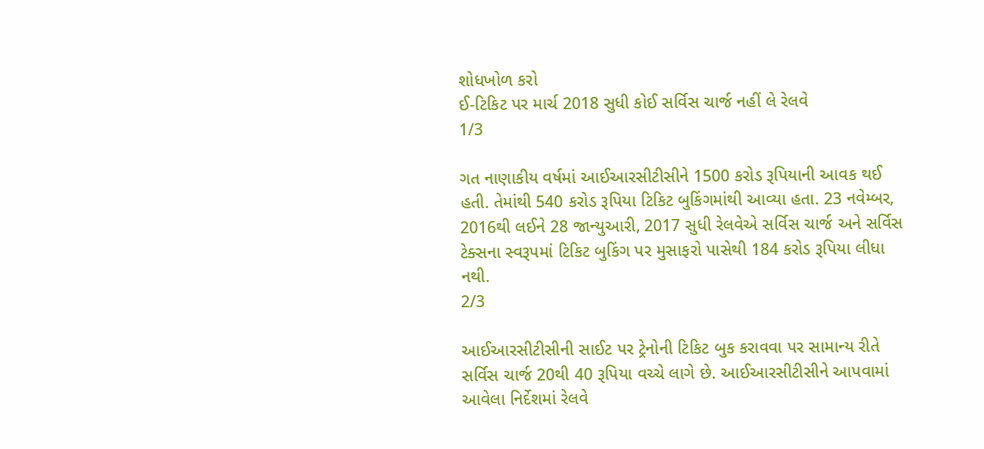શોધખોળ કરો
ઈ-ટિકિટ પર માર્ચ 2018 સુધી કોઈ સર્વિસ ચાર્જ નહીં લે રેલવે
1/3

ગત નાણાકીય વર્ષમાં આઈઆરસીટીસીને 1500 કરોડ રૂપિયાની આવક થઈ હતી. તેમાંથી 540 કરોડ રૂપિયા ટિકિટ બુકિંગમાંથી આવ્યા હતા. 23 નવેમ્બર, 2016થી લઈને 28 જાન્યુઆરી, 2017 સુધી રેલવેએ સર્વિસ ચાર્જ અને સર્વિસ ટેક્સના સ્વરૂપમાં ટિકિટ બુકિંગ પર મુસાફરો પાસેથી 184 કરોડ રૂપિયા લીધા નથી.
2/3

આઈઆરસીટીસીની સાઈટ પર ટ્રેનોની ટિકિટ બુક કરાવવા પર સામાન્ય રીતે સર્વિસ ચાર્જ 20થી 40 રૂપિયા વચ્ચે લાગે છે. આઈઆરસીટીસીને આપવામાં આવેલા નિર્દેશમાં રેલવે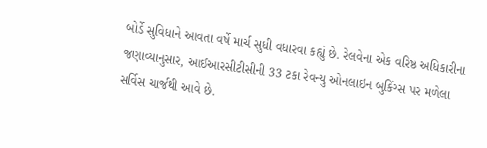બોર્ડે સુવિધાને આવતા વર્ષે માર્ચ સુધી વધારવા કહ્યું છે. રેલવેના એક વરિષ્ઠ અધિકારીના જણાવ્યાનુસાર, આઈઆરસીટીસીની 33 ટકા રેવન્યુ ઓનલાઇન બુકિંગ્સ પર મળેલા સર્વિસ ચાર્જથી આવે છે.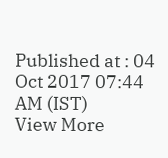Published at : 04 Oct 2017 07:44 AM (IST)
View More